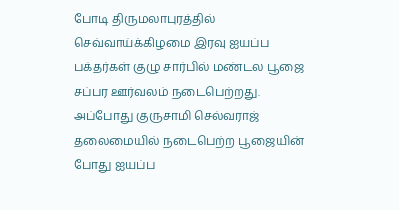போடி திருமலாபுரத்தில் செவ்வாய்க்கிழமை இரவு ஐயப்ப பக்தர்கள் குழு சார்பில் மண்டல பூஜை சப்பர ஊர்வலம் நடைபெற்றது.
அப்போது குருசாமி செல்வராஜ் தலைமையில் நடைபெற்ற பூஜையின் போது ஐயப்ப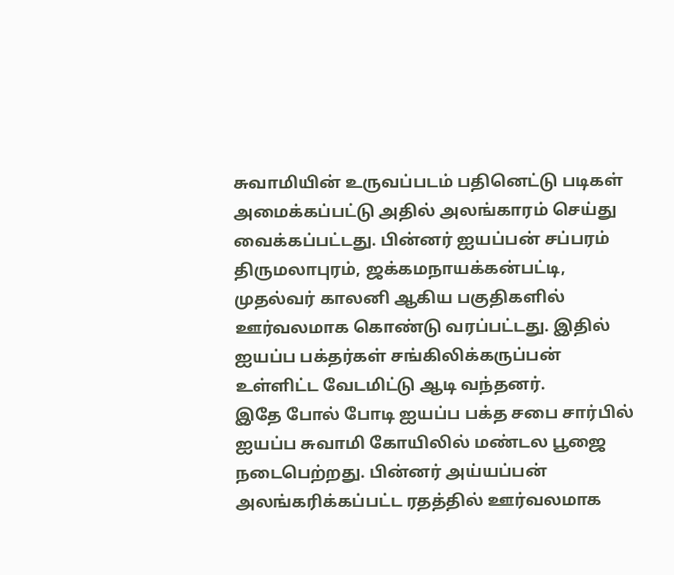சுவாமியின் உருவப்படம் பதினெட்டு படிகள் அமைக்கப்பட்டு அதில் அலங்காரம் செய்து வைக்கப்பட்டது. பின்னர் ஐயப்பன் சப்பரம் திருமலாபுரம், ஜக்கமநாயக்கன்பட்டி, முதல்வர் காலனி ஆகிய பகுதிகளில் ஊர்வலமாக கொண்டு வரப்பட்டது. இதில் ஐயப்ப பக்தர்கள் சங்கிலிக்கருப்பன் உள்ளிட்ட வேடமிட்டு ஆடி வந்தனர்.
இதே போல் போடி ஐயப்ப பக்த சபை சார்பில் ஐயப்ப சுவாமி கோயிலில் மண்டல பூஜை நடைபெற்றது. பின்னர் அய்யப்பன் அலங்கரிக்கப்பட்ட ரதத்தில் ஊர்வலமாக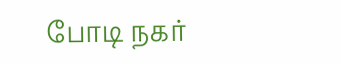போடி நகர்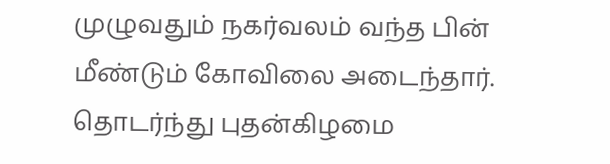முழுவதும் நகர்வலம் வந்த பின் மீண்டும் கோவிலை அடைந்தார். தொடர்ந்து புதன்கிழமை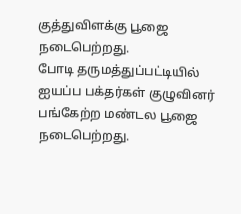குத்துவிளக்கு பூஜை நடைபெற்றது.
போடி தருமத்துப்பட்டியில் ஐயப்ப பக்தர்கள் குழுவினர் பங்கேற்ற மண்டல பூஜை நடைபெற்றது.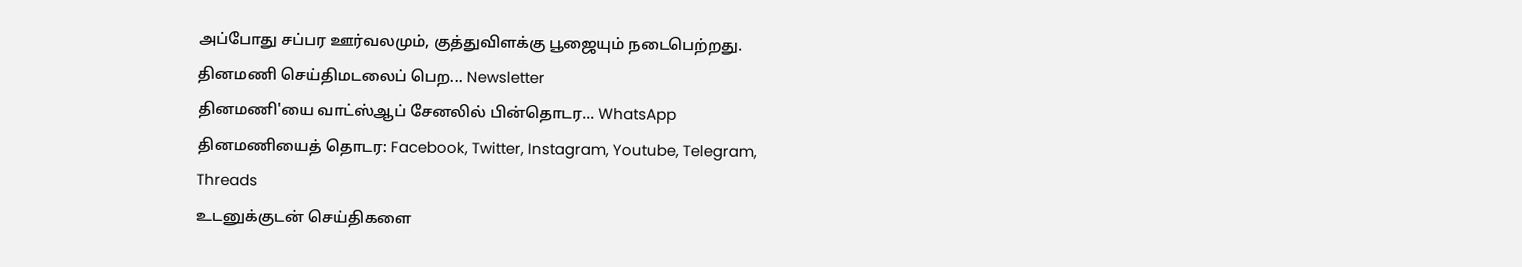அப்போது சப்பர ஊர்வலமும், குத்துவிளக்கு பூஜையும் நடைபெற்றது.
தினமணி செய்திமடலைப் பெற... Newsletter
தினமணி'யை வாட்ஸ்ஆப் சேனலில் பின்தொடர... WhatsApp
தினமணியைத் தொடர: Facebook, Twitter, Instagram, Youtube, Telegram, Threads
உடனுக்குடன் செய்திகளை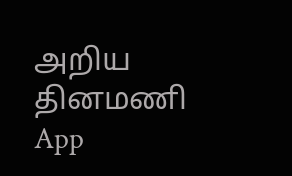அறிய தினமணி App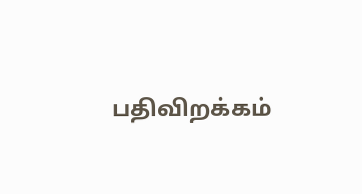பதிவிறக்கம்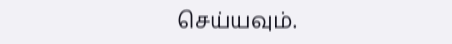செய்யவும்.